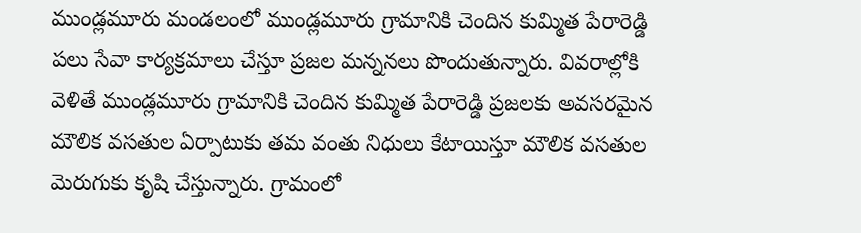ముండ్లమూరు మండలంలో ముండ్లమూరు గ్రామానికి చెందిన కుమ్మిత పేరారెడ్డి పలు సేవా కార్యక్రమాలు చేస్తూ ప్రజల మన్ననలు పొందుతున్నారు. వివరాల్లోకి వెళితే ముండ్లమూరు గ్రామానికి చెందిన కుమ్మిత పేరారెడ్డి ప్రజలకు అవసరమైన మౌలిక వసతుల ఏర్పాటుకు తమ వంతు నిధులు కేటాయిస్తూ మౌలిక వసతుల మెరుగుకు కృషి చేస్తున్నారు. గ్రామంలో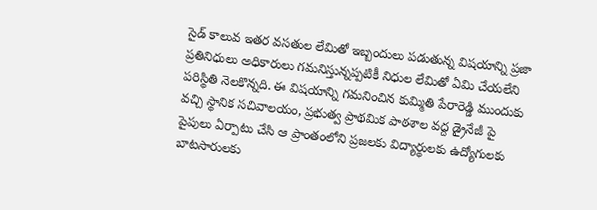సైడ్ కాలువ ఇతర వసతుల లేమితో ఇబ్బందులు పడుతున్న విషయాన్ని ప్రజా ప్రతినిధులు అధికారులు గమనిస్తున్నప్పటికీ నిధుల లేమితో ఏమి చేయలేని పరిస్థితి నెలకొన్నది. ఈ విషయాన్ని గమనించిన కుమ్మితి పేరారెడ్డి ముందుకు వచ్చి స్థానిక సచివాలయం, ప్రభుత్వ ప్రాథమిక పాఠశాల వద్ద డ్రైనేజీ పై పైపులు ఏర్పాటు చేసి ఆ ప్రాంతంలోని ప్రజలకు విద్యార్థులకు ఉద్యోగులకు బాటసారులకు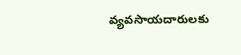వ్యవసాయదారులకు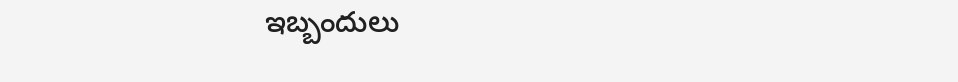ఇబ్బందులు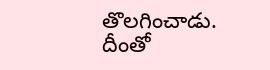తొలగించాడు. దీంతో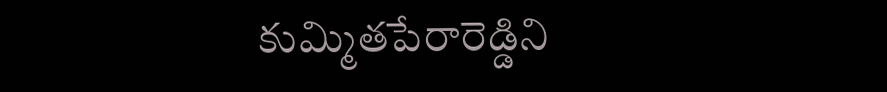కుమ్మితపేరారెడ్డిని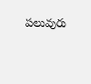పలువురు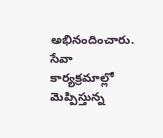అభినందించారు.
సేవా కార్యక్రమాల్లో మెప్పిస్తున్న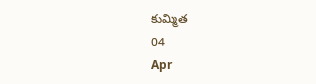కుమ్మిత
04
Apr